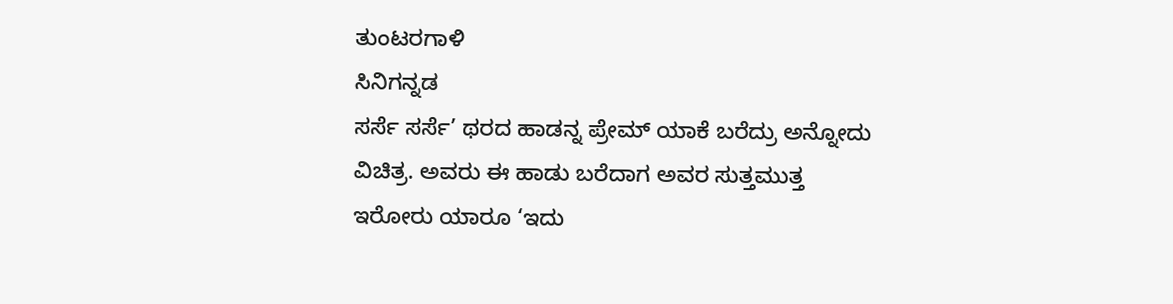ತುಂಟರಗಾಳಿ
ಸಿನಿಗನ್ನಡ
ಸರ್ಸೆ ಸರ್ಸೆ’ ಥರದ ಹಾಡನ್ನ ಪ್ರೇಮ್ ಯಾಕೆ ಬರೆದ್ರು ಅನ್ನೋದು ವಿಚಿತ್ರ. ಅವರು ಈ ಹಾಡು ಬರೆದಾಗ ಅವರ ಸುತ್ತಮುತ್ತ ಇರೋರು ಯಾರೂ ‘ಇದು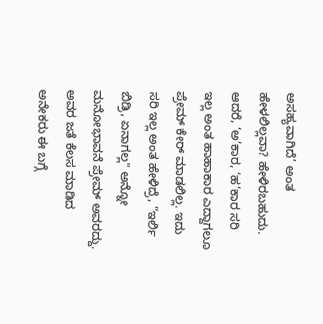ಅಸಹ್ಯವಾಗಿದೆ’ ಅಂತ ಹೇಳಲಿಲ್ಲವಾ? ಹೇಳಿರಬಹುದು. ಆದರೆ, ‘ಅ’ಕಾರ, ‘ಹ’ಕಾರ ಸರಿ ಇಲ್ಲ ಅಂತ ಹಾಹಾಕಾರ ಎದ್ದಾಗಲೂ ಪ್ರೇಮ್ ಕೇರ್ ಮಾಡಲಿಲ್ಲ. ಇದು ಸರಿ ಇಲ್ಲ ಅಂತ ಹೇಳಿದ್ರೆ, “ಇರ್ಲಿ ಬಿಡ್ರಿ, ಏನಾಗಲ್ಲ" ಅನ್ನೋ ಮನೋಭಾವನೆ ಪ್ರೇಮ್ ಅವರದ್ದು. ಅವರ ಜತೆ ಕೆಲಸ ಮಾಡಿದ ಅನೇಕರು ಈ ಬಗ್ಗೆ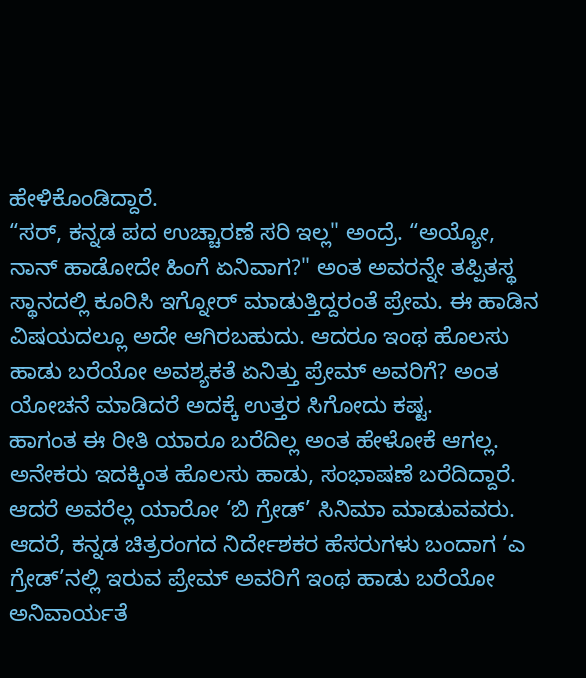ಹೇಳಿಕೊಂಡಿದ್ದಾರೆ.
“ಸರ್, ಕನ್ನಡ ಪದ ಉಚ್ಚಾರಣೆ ಸರಿ ಇಲ್ಲ" ಅಂದ್ರೆ. “ಅಯ್ಯೋ, ನಾನ್ ಹಾಡೋದೇ ಹಿಂಗೆ ಏನಿವಾಗ?" ಅಂತ ಅವರನ್ನೇ ತಪ್ಪಿತಸ್ಥ ಸ್ಥಾನದಲ್ಲಿ ಕೂರಿಸಿ ಇಗ್ನೋರ್ ಮಾಡುತ್ತಿದ್ದರಂತೆ ಪ್ರೇಮ. ಈ ಹಾಡಿನ ವಿಷಯದಲ್ಲೂ ಅದೇ ಆಗಿರಬಹುದು. ಆದರೂ ಇಂಥ ಹೊಲಸು ಹಾಡು ಬರೆಯೋ ಅವಶ್ಯಕತೆ ಏನಿತ್ತು ಪ್ರೇಮ್ ಅವರಿಗೆ? ಅಂತ ಯೋಚನೆ ಮಾಡಿದರೆ ಅದಕ್ಕೆ ಉತ್ತರ ಸಿಗೋದು ಕಷ್ಟ.
ಹಾಗಂತ ಈ ರೀತಿ ಯಾರೂ ಬರೆದಿಲ್ಲ ಅಂತ ಹೇಳೋಕೆ ಆಗಲ್ಲ. ಅನೇಕರು ಇದಕ್ಕಿಂತ ಹೊಲಸು ಹಾಡು, ಸಂಭಾಷಣೆ ಬರೆದಿದ್ದಾರೆ. ಆದರೆ ಅವರೆಲ್ಲ ಯಾರೋ ‘ಬಿ ಗ್ರೇಡ್’ ಸಿನಿಮಾ ಮಾಡುವವರು. ಆದರೆ, ಕನ್ನಡ ಚಿತ್ರರಂಗದ ನಿರ್ದೇಶಕರ ಹೆಸರುಗಳು ಬಂದಾಗ ‘ಎ ಗ್ರೇಡ್’ನಲ್ಲಿ ಇರುವ ಪ್ರೇಮ್ ಅವರಿಗೆ ಇಂಥ ಹಾಡು ಬರೆಯೋ ಅನಿವಾರ್ಯತೆ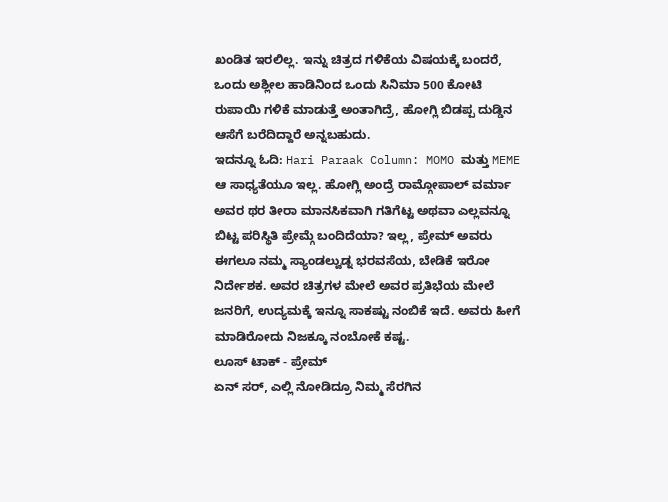ಖಂಡಿತ ಇರಲಿಲ್ಲ. ಇನ್ನು ಚಿತ್ರದ ಗಳಿಕೆಯ ವಿಷಯಕ್ಕೆ ಬಂದರೆ, ಒಂದು ಅಶ್ಲೀಲ ಹಾಡಿನಿಂದ ಒಂದು ಸಿನಿಮಾ 500 ಕೋಟಿ ರುಪಾಯಿ ಗಳಿಕೆ ಮಾಡುತ್ತೆ ಅಂತಾಗಿದ್ರೆ, ಹೋಗ್ಲಿ ಬಿಡಪ್ಪ ದುಡ್ಡಿನ ಆಸೆಗೆ ಬರೆದಿದ್ದಾರೆ ಅನ್ನಬಹುದು.
ಇದನ್ನೂ ಓದಿ: Hari Paraak Column: MOMO ಮತ್ತು MEME
ಆ ಸಾಧ್ಯತೆಯೂ ಇಲ್ಲ. ಹೋಗ್ಲಿ ಅಂದ್ರೆ ರಾಮ್ಗೋಪಾಲ್ ವರ್ಮಾ ಅವರ ಥರ ತೀರಾ ಮಾನಸಿಕವಾಗಿ ಗತಿಗೆಟ್ಟ ಅಥವಾ ಎಲ್ಲವನ್ನೂ ಬಿಟ್ಟ ಪರಿಸ್ಥಿತಿ ಪ್ರೇಮ್ಗೆ ಬಂದಿದೆಯಾ? ಇಲ್ಲ, ಪ್ರೇಮ್ ಅವರು ಈಗಲೂ ನಮ್ಮ ಸ್ಯಾಂಡಲ್ವುಡ್ನ ಭರವಸೆಯ, ಬೇಡಿಕೆ ಇರೋ ನಿರ್ದೇಶಕ. ಅವರ ಚಿತ್ರಗಳ ಮೇಲೆ ಅವರ ಪ್ರತಿಭೆಯ ಮೇಲೆ ಜನರಿಗೆ, ಉದ್ಯಮಕ್ಕೆ ಇನ್ನೂ ಸಾಕಷ್ಟು ನಂಬಿಕೆ ಇದೆ. ಅವರು ಹೀಗೆ ಮಾಡಿರೋದು ನಿಜಕ್ಕೂ ನಂಬೋಕೆ ಕಷ್ಟ.
ಲೂಸ್ ಟಾಕ್ - ಪ್ರೇಮ್
ಏನ್ ಸರ್, ಎಲ್ಲಿ ನೋಡಿದ್ರೂ ನಿಮ್ಮ ಸೆರಗಿನ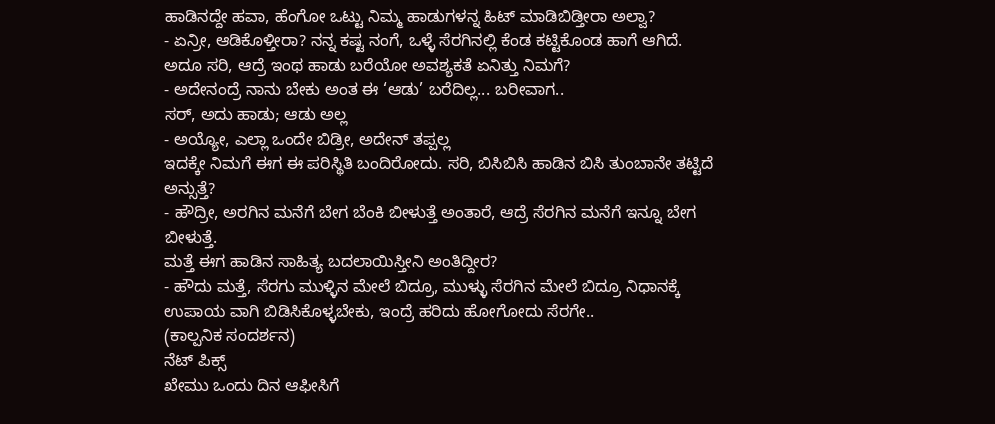ಹಾಡಿನದ್ದೇ ಹವಾ, ಹೆಂಗೋ ಒಟ್ಟು ನಿಮ್ಮ ಹಾಡುಗಳನ್ನ ಹಿಟ್ ಮಾಡಿಬಿಡ್ತೀರಾ ಅಲ್ವಾ?
- ಏನ್ರೀ, ಆಡಿಕೊಳ್ತೀರಾ? ನನ್ನ ಕಷ್ಟ ನಂಗೆ, ಒಳ್ಳೆ ಸೆರಗಿನಲ್ಲಿ ಕೆಂಡ ಕಟ್ಟಿಕೊಂಡ ಹಾಗೆ ಆಗಿದೆ.
ಅದೂ ಸರಿ, ಆದ್ರೆ ಇಂಥ ಹಾಡು ಬರೆಯೋ ಅವಶ್ಯಕತೆ ಏನಿತ್ತು ನಿಮಗೆ?
- ಅದೇನಂದ್ರೆ ನಾನು ಬೇಕು ಅಂತ ಈ ‘ಆಡು’ ಬರೆದಿಲ್ಲ... ಬರೀವಾಗ..
ಸರ್, ಅದು ಹಾಡು; ಆಡು ಅಲ್ಲ
- ಅಯ್ಯೋ, ಎಲ್ಲಾ ಒಂದೇ ಬಿಡ್ರೀ, ಅದೇನ್ ತಪ್ಪಲ್ಲ
ಇದಕ್ಕೇ ನಿಮಗೆ ಈಗ ಈ ಪರಿಸ್ಥಿತಿ ಬಂದಿರೋದು. ಸರಿ, ಬಿಸಿಬಿಸಿ ಹಾಡಿನ ಬಿಸಿ ತುಂಬಾನೇ ತಟ್ಟಿದೆ ಅನ್ಸುತ್ತೆ?
- ಹೌದ್ರೀ, ಅರಗಿನ ಮನೆಗೆ ಬೇಗ ಬೆಂಕಿ ಬೀಳುತ್ತೆ ಅಂತಾರೆ, ಆದ್ರೆ ಸೆರಗಿನ ಮನೆಗೆ ಇನ್ನೂ ಬೇಗ ಬೀಳುತ್ತೆ.
ಮತ್ತೆ ಈಗ ಹಾಡಿನ ಸಾಹಿತ್ಯ ಬದಲಾಯಿಸ್ತೀನಿ ಅಂತಿದ್ದೀರ?
- ಹೌದು ಮತ್ತೆ, ಸೆರಗು ಮುಳ್ಳಿನ ಮೇಲೆ ಬಿದ್ರೂ, ಮುಳ್ಳು ಸೆರಗಿನ ಮೇಲೆ ಬಿದ್ರೂ ನಿಧಾನಕ್ಕೆ ಉಪಾಯ ವಾಗಿ ಬಿಡಿಸಿಕೊಳ್ಳಬೇಕು, ಇಂದ್ರೆ ಹರಿದು ಹೋಗೋದು ಸೆರಗೇ..
(ಕಾಲ್ಪನಿಕ ಸಂದರ್ಶನ)
ನೆಟ್ ಪಿಕ್ಸ್
ಖೇಮು ಒಂದು ದಿನ ಆಫೀಸಿಗೆ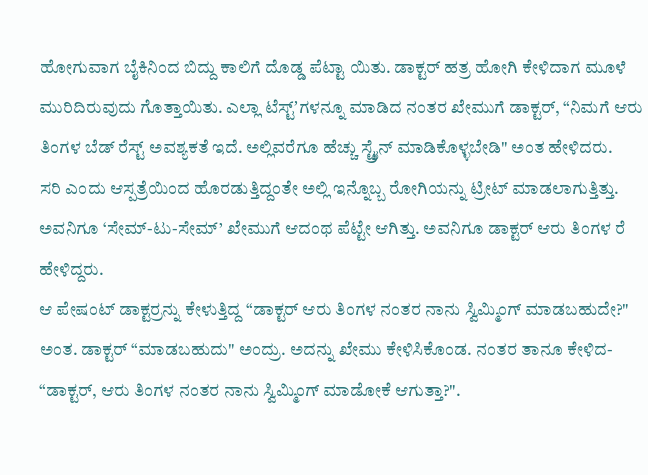ಹೋಗುವಾಗ ಬೈಕಿನಿಂದ ಬಿದ್ದು ಕಾಲಿಗೆ ದೊಡ್ಡ ಪೆಟ್ಟಾ ಯಿತು. ಡಾಕ್ಟರ್ ಹತ್ರ ಹೋಗಿ ಕೇಳಿದಾಗ ಮೂಳೆ ಮುರಿದಿರುವುದು ಗೊತ್ತಾಯಿತು. ಎಲ್ಲಾ ಟೆಸ್ಟ್ʼಗಳನ್ನೂ ಮಾಡಿದ ನಂತರ ಖೇಮುಗೆ ಡಾಕ್ಟರ್, “ನಿಮಗೆ ಆರು ತಿಂಗಳ ಬೆಡ್ ರೆಸ್ಟ್ ಅವಶ್ಯಕತೆ ಇದೆ. ಅಲ್ಲಿವರೆಗೂ ಹೆಚ್ಚು ಸ್ಟ್ರೈನ್ ಮಾಡಿಕೊಳ್ಳಬೇಡಿ" ಅಂತ ಹೇಳಿದರು.
ಸರಿ ಎಂದು ಆಸ್ಪತ್ರೆಯಿಂದ ಹೊರಡುತ್ತಿದ್ದಂತೇ ಅಲ್ಲಿ ಇನ್ನೊಬ್ಬ ರೋಗಿಯನ್ನು ಟ್ರೀಟ್ ಮಾಡಲಾಗುತ್ತಿತ್ತು. ಅವನಿಗೂ ‘ಸೇಮ್-ಟು-ಸೇಮ್’ ಖೇಮುಗೆ ಆದಂಥ ಪೆಟ್ಟೇ ಆಗಿತ್ತು. ಅವನಿಗೂ ಡಾಕ್ಟರ್ ಆರು ತಿಂಗಳ ರೆ ಹೇಳಿದ್ದರು.
ಆ ಪೇಷಂಟ್ ಡಾಕ್ಟರ್ರನ್ನು ಕೇಳುತ್ತಿದ್ದ “ಡಾಕ್ಟರ್ ಆರು ತಿಂಗಳ ನಂತರ ನಾನು ಸ್ವಿಮ್ಮಿಂಗ್ ಮಾಡಬಹುದೇ?" ಅಂತ. ಡಾಕ್ಟರ್ “ಮಾಡಬಹುದು" ಅಂದ್ರು. ಅದನ್ನು ಖೇಮು ಕೇಳಿಸಿಕೊಂಡ. ನಂತರ ತಾನೂ ಕೇಳಿದ- “ಡಾಕ್ಟರ್, ಆರು ತಿಂಗಳ ನಂತರ ನಾನು ಸ್ವಿಮ್ಮಿಂಗ್ ಮಾಡೋಕೆ ಆಗುತ್ತಾ?".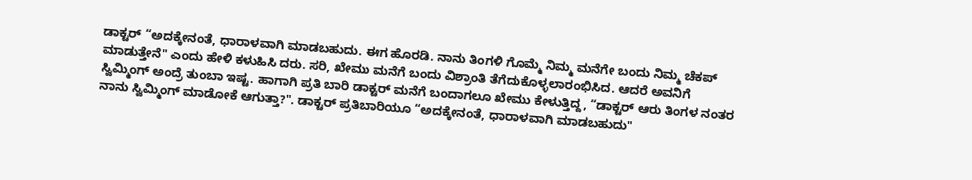ಡಾಕ್ಟರ್ “ಅದಕ್ಕೇನಂತೆ, ಧಾರಾಳವಾಗಿ ಮಾಡಬಹುದು. ಈಗ ಹೊರಡಿ. ನಾನು ತಿಂಗಳಿ ಗೊಮ್ಮೆ ನಿಮ್ಮ ಮನೆಗೇ ಬಂದು ನಿಮ್ಮ ಚೆಕಪ್ ಮಾಡುತ್ತೇನೆ" ಎಂದು ಹೇಳಿ ಕಳುಹಿಸಿ ದರು. ಸರಿ, ಖೇಮು ಮನೆಗೆ ಬಂದು ವಿಶ್ರಾಂತಿ ತೆಗೆದುಕೊಳ್ಳಲಾರಂಭಿಸಿದ. ಆದರೆ ಅವನಿಗೆ ಸ್ವಿಮ್ಮಿಂಗ್ ಅಂದ್ರೆ ತುಂಬಾ ಇಷ್ಟ. ಹಾಗಾಗಿ ಪ್ರತಿ ಬಾರಿ ಡಾಕ್ಟರ್ ಮನೆಗೆ ಬಂದಾಗಲೂ ಖೇಮು ಕೇಳುತ್ತಿದ್ದ, “ಡಾಕ್ಟರ್ ಆರು ತಿಂಗಳ ನಂತರ ನಾನು ಸ್ವಿಮ್ಮಿಂಗ್ ಮಾಡೋಕೆ ಆಗುತ್ತಾ?". ಡಾಕ್ಟರ್ ಪ್ರತಿಬಾರಿಯೂ “ಅದಕ್ಕೇನಂತೆ, ಧಾರಾಳವಾಗಿ ಮಾಡಬಹುದು"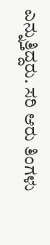ಎನ್ನುತ್ತಿದ್ದರು. ಸರಿ ಆರು ತಿಂಗಳು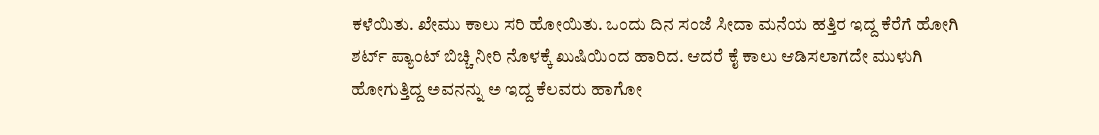ಕಳೆಯಿತು. ಖೇಮು ಕಾಲು ಸರಿ ಹೋಯಿತು. ಒಂದು ದಿನ ಸಂಜೆ ಸೀದಾ ಮನೆಯ ಹತ್ತಿರ ಇದ್ದ ಕೆರೆಗೆ ಹೋಗಿ ಶರ್ಟ್ ಪ್ಯಾಂಟ್ ಬಿಚ್ಚಿ ನೀರಿ ನೊಳಕ್ಕೆ ಖುಷಿಯಿಂದ ಹಾರಿದ. ಆದರೆ ಕೈ ಕಾಲು ಆಡಿಸಲಾಗದೇ ಮುಳುಗಿ ಹೋಗುತ್ತಿದ್ದ ಅವನನ್ನು ಅ ಇದ್ದ ಕೆಲವರು ಹಾಗೋ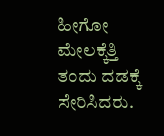ಹೀಗೋ ಮೇಲಕ್ಕೆತ್ತಿ ತಂದು ದಡಕ್ಕೆ ಸೇರಿಸಿದರು.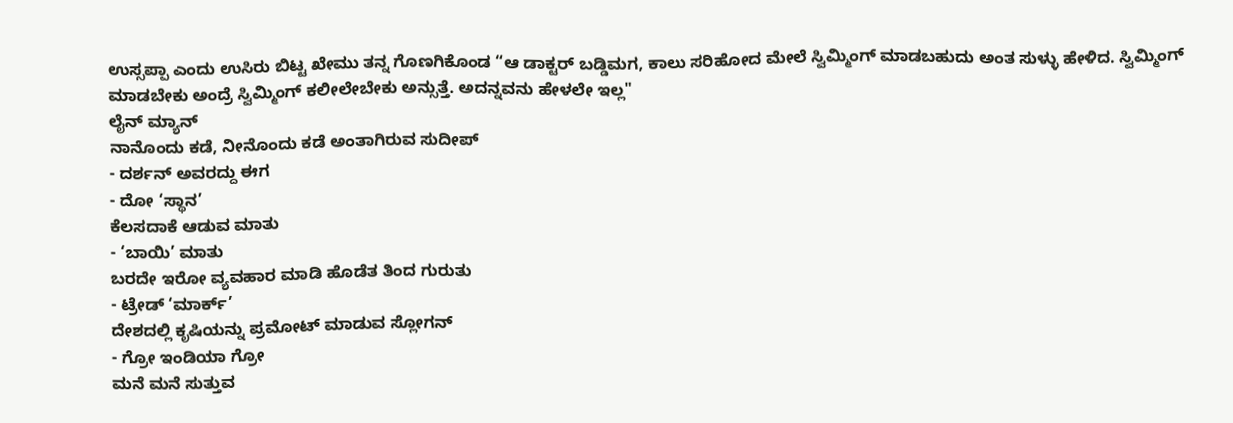ಉಸ್ಸಪ್ಪಾ ಎಂದು ಉಸಿರು ಬಿಟ್ಟ ಖೇಮು ತನ್ನ ಗೊಣಗಿಕೊಂಡ “ಆ ಡಾಕ್ಟರ್ ಬಡ್ಡಿಮಗ, ಕಾಲು ಸರಿಹೋದ ಮೇಲೆ ಸ್ವಿಮ್ಮಿಂಗ್ ಮಾಡಬಹುದು ಅಂತ ಸುಳ್ಳು ಹೇಳಿದ. ಸ್ವಿಮ್ಮಿಂಗ್ ಮಾಡಬೇಕು ಅಂದ್ರೆ ಸ್ವಿಮ್ಮಿಂಗ್ ಕಲೀಲೇಬೇಕು ಅನ್ಸುತ್ತೆ. ಅದನ್ನವನು ಹೇಳಲೇ ಇಲ್ಲ"
ಲೈನ್ ಮ್ಯಾನ್
ನಾನೊಂದು ಕಡೆ, ನೀನೊಂದು ಕಡೆ ಅಂತಾಗಿರುವ ಸುದೀಪ್
- ದರ್ಶನ್ ಅವರದ್ದು ಈಗ
- ದೋ ‘ಸ್ಥಾನ’
ಕೆಲಸದಾಕೆ ಆಡುವ ಮಾತು
- ‘ಬಾಯಿ’ ಮಾತು
ಬರದೇ ಇರೋ ವ್ಯವಹಾರ ಮಾಡಿ ಹೊಡೆತ ತಿಂದ ಗುರುತು
- ಟ್ರೇಡ್ ‘ಮಾರ್ಕ್’
ದೇಶದಲ್ಲಿ ಕೃಷಿಯನ್ನು ಪ್ರಮೋಟ್ ಮಾಡುವ ಸ್ಲೋಗನ್
- ಗ್ರೋ ಇಂಡಿಯಾ ಗ್ರೋ
ಮನೆ ಮನೆ ಸುತ್ತುವ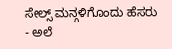ಸೇಲ್ಸ್ ಮನ್ಗಳಿಗೊಂದು ಹೆಸರು
- ಅಲೆ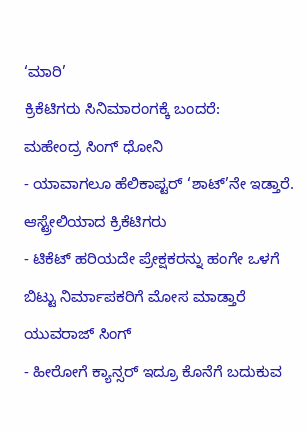‘ಮಾರಿ’
ಕ್ರಿಕೆಟಿಗರು ಸಿನಿಮಾರಂಗಕ್ಕೆ ಬಂದರೆ:
ಮಹೇಂದ್ರ ಸಿಂಗ್ ಧೋನಿ
- ಯಾವಾಗಲೂ ಹೆಲಿಕಾಪ್ಟರ್ ‘ಶಾಟ್’ನೇ ಇಡ್ತಾರೆ.
ಆಸ್ಟ್ರೇಲಿಯಾದ ಕ್ರಿಕೆಟಿಗರು
- ಟಿಕೆಟ್ ಹರಿಯದೇ ಪ್ರೇಕ್ಷಕರನ್ನು ಹಂಗೇ ಒಳಗೆ ಬಿಟ್ಟು ನಿರ್ಮಾಪಕರಿಗೆ ಮೋಸ ಮಾಡ್ತಾರೆ
ಯುವರಾಜ್ ಸಿಂಗ್
- ಹೀರೋಗೆ ಕ್ಯಾನ್ಸರ್ ಇದ್ರೂ ಕೊನೆಗೆ ಬದುಕುವ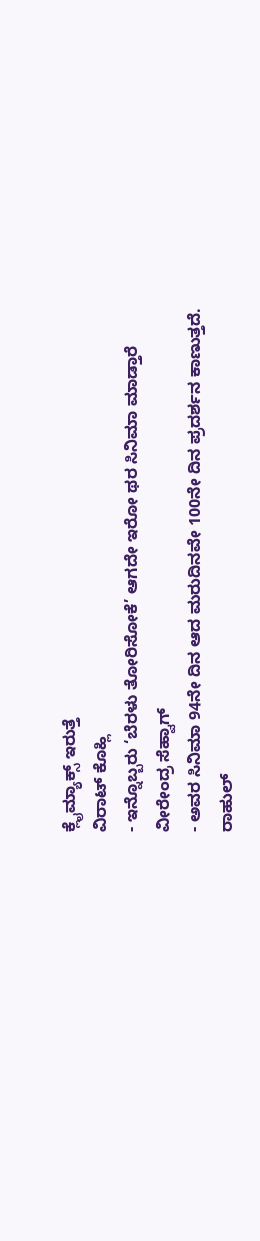ಕ್ಲೈಮ್ಯಾಕ್ಸ್ ಇರುತ್ತೆ
ವಿರಾಟ್ ಕೊಹ್ಲಿ
- ಇನ್ನೊಬ್ಬರು ‘ಬೆರಳು ತೋರಿಸೋಕೆ’ ಆಗದೇ ಇರೋ ಥರ ಸಿನಿಮಾ ಮಾಡ್ತಾರೆ
ವೀರೇಂದ್ರ ಸೆಹ್ವಾಗ್
- ಅವರ ಸಿನಿಮಾ 94ನೇ ದಿನ ಆದ ಮರುದಿನವೇ 100ನೇ ದಿನ ಪ್ರದರ್ಶನ ಕಾಣುತ್ತದೆ.
ರಾಹುಲ್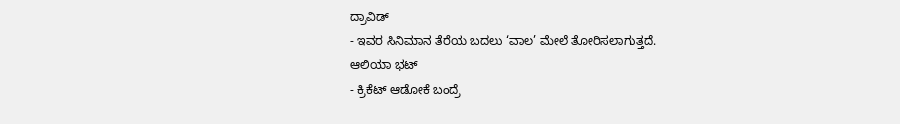ದ್ರಾವಿಡ್
- ಇವರ ಸಿನಿಮಾನ ತೆರೆಯ ಬದಲು ‘ವಾಲ’ ಮೇಲೆ ತೋರಿಸಲಾಗುತ್ತದೆ.
ಆಲಿಯಾ ಭಟ್
- ಕ್ರಿಕೆಟ್ ಆಡೋಕೆ ಬಂದ್ರೆ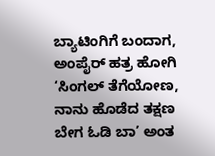ಬ್ಯಾಟಿಂಗಿಗೆ ಬಂದಾಗ, ಅಂಪೈರ್ ಹತ್ರ ಹೋಗಿ ‘ಸಿಂಗಲ್ ತೆಗೆಯೋಣ, ನಾನು ಹೊಡೆದ ತಕ್ಷಣ ಬೇಗ ಓಡಿ ಬಾ’ ಅಂತ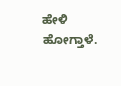ಹೇಳಿ ಹೋಗ್ತಾಳೆ.